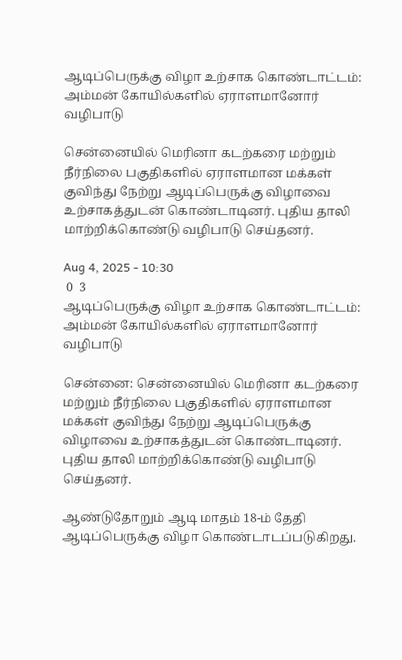ஆடிப்பெருக்கு விழா உற்சாக கொண்டாட்டம்: அம்மன் கோயில்களில் ஏராளமானோர் வழிபாடு

சென்னையில் மெரினா கடற்கரை மற்றும் நீர்நிலை பகுதிகளில் ஏராளமான மக்கள் குவிந்து நேற்று ஆடிப்பெருக்கு விழாவை உற்சாகத்துடன் கொண்டாடினர். புதிய தாலி மாற்றிக்கொண்டு வழிபாடு செய்தனர்.

Aug 4, 2025 - 10:30
 0  3
ஆடிப்பெருக்கு விழா உற்சாக கொண்டாட்டம்: அம்மன் கோயில்களில் ஏராளமானோர் வழிபாடு

சென்னை: சென்னையில் மெரினா கடற்கரை மற்றும் நீர்நிலை பகுதிகளில் ஏராளமான மக்கள் குவிந்து நேற்று ஆடிப்பெருக்கு விழாவை உற்சாகத்துடன் கொண்டாடினர். புதிய தாலி மாற்றிக்கொண்டு வழிபாடு செய்தனர்.

ஆண்டுதோறும் ஆடி மாதம் 18-ம் தேதி ஆடிப்பெருக்கு விழா கொண்டாடப்படுகிறது.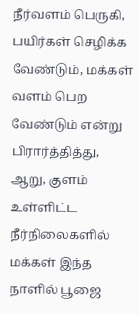நீர்வளம் பெருகி, பயிர்கள் செழிக்க வேண்டும், மக்கள் வளம் பெற வேண்டும் என்று பிரார்த்தித்து, ஆறு, குளம் உள்ளிட்ட நீர்நிலைகளில் மக்கள் இந்த நாளில் பூஜை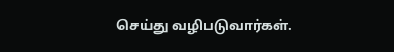செய்து வழிபடுவார்கள்.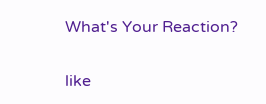What's Your Reaction?

like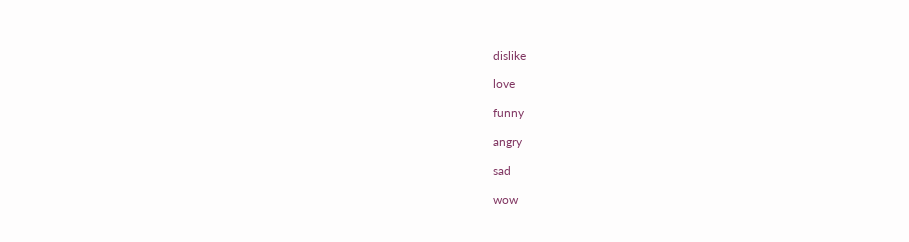dislike

love

funny

angry

sad

wow